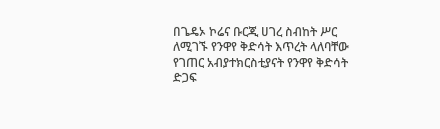በጌዴኦ ኮሬና ቡርጂ ሀገረ ስብከት ሥር ለሚገኙ የንዋየ ቅድሳት እጥረት ላለባቸው የገጠር አብያተክርስቲያናት የንዋየ ቅድሳት ድጋፍ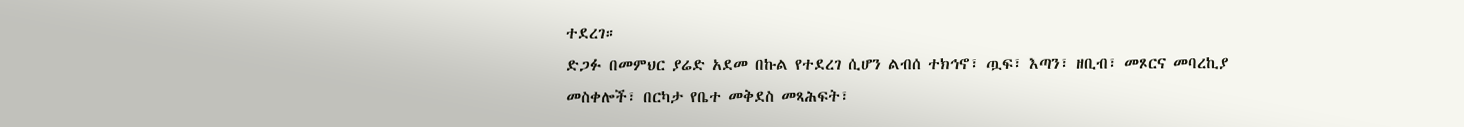ተደረገ።
ድጋፉ በመምህር ያሬድ አደመ በኩል የተደረገ ሲሆን ልብሰ ተክኅኖ፣ ጧፍ፣ እጣን፣ ዘቢብ፣ መጾርና መባረኪያ መስቀሎች፣ በርካታ የቤተ መቅደስ መጻሕፍት፣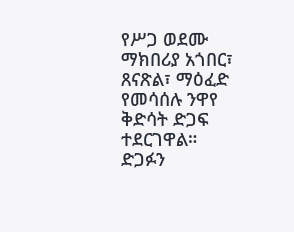የሥጋ ወደሙ ማክበሪያ አጎበር፣ ጸናጽል፣ ማዕፈድ የመሳሰሉ ንዋየ ቅድሳት ድጋፍ ተደርገዋል።
ድጋፉን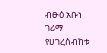ብፁዕ አቡነ ገሪማ የሀገረስብከቱ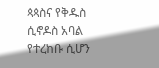ጳጳስና የቅዱስ ሲኖዶስ አባል የተረከቡ ሲሆን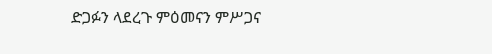ድጋፉን ላደረጉ ምዕመናን ምሥጋና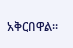አቅርበዋል።